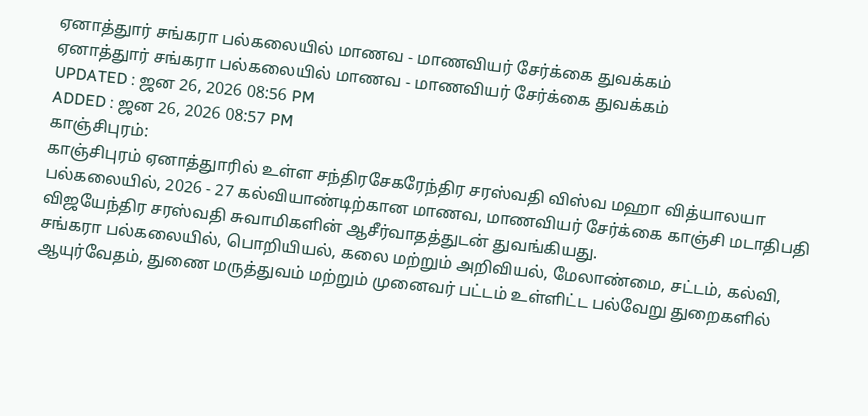ஏனாத்துார் சங்கரா பல்கலையில் மாணவ - மாணவியர் சேர்க்கை துவக்கம்
ஏனாத்துார் சங்கரா பல்கலையில் மாணவ - மாணவியர் சேர்க்கை துவக்கம்
UPDATED : ஜன 26, 2026 08:56 PM
ADDED : ஜன 26, 2026 08:57 PM
காஞ்சிபுரம்:
காஞ்சிபுரம் ஏனாத்துாரில் உள்ள சந்திரசேகரேந்திர சரஸ்வதி விஸ்வ மஹா வித்யாலயா பல்கலையில், 2026 - 27 கல்வியாண்டிற்கான மாணவ, மாணவியர் சேர்க்கை காஞ்சி மடாதிபதி விஜயேந்திர சரஸ்வதி சுவாமிகளின் ஆசீர்வாதத்துடன் துவங்கியது.
சங்கரா பல்கலையில், பொறியியல், கலை மற்றும் அறிவியல், மேலாண்மை, சட்டம், கல்வி, ஆயுர்வேதம், துணை மருத்துவம் மற்றும் முனைவர் பட்டம் உள்ளிட்ட பல்வேறு துறைகளில்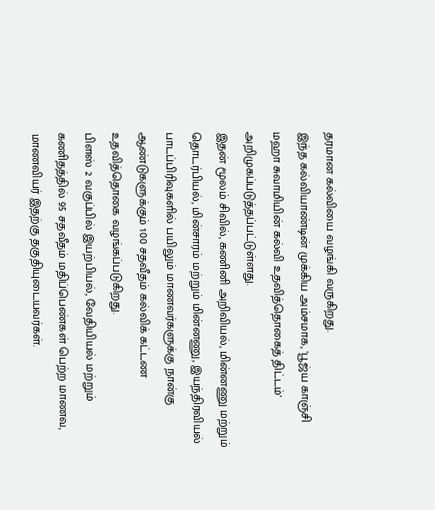தரமான கல்வியை வழங்கி வருகிறது.
இந்த கல்வியாண்டின் முக்கிய அம்சமாக, 'பூஜ்ய காஞ்சி மஹா சுவாமியின் கல்வி உதவித்தொகைத் திட்டம்' அறிமுகப்படுத்தப்பட்டுள்ளது.
இதன் மூலம் சிவில், கணினி அறிவியல், மின்னணு மற்றும் தொடர்பியல், மின்சாரம் மற்றும் மின்னணு, இயந்திரவியல் பாடப்பிரிவுகளில் பயிலும் மாணவர்களுக்கு நான்கு ஆண்டுகளுக்கும் 100 சதவீதம் கல்விக் கட்டண உதவித்தொகை வழங்கப்படுகிறது.
பிளஸ் 2 வகுப்பில் இயற்பியல், வேதியியல் மற்றும் கணிதத்தில் 95 சதவீதம் மதிப்பெண்கள் பெற்ற மாணவ, மாணவியர் இதற்கு தகுதியுடையவர்கள்.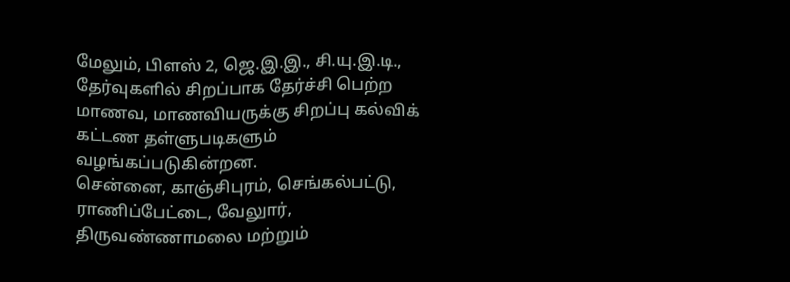மேலும், பிளஸ் 2, ஜெ.இ.இ., சி.யு.இ.டி., தேர்வுகளில் சிறப்பாக தேர்ச்சி பெற்ற மாணவ, மாணவியருக்கு சிறப்பு கல்விக் கட்டண தள்ளுபடிகளும் வழங்கப்படுகின்றன.
சென்னை, காஞ்சிபுரம், செங்கல்பட்டு, ராணிப்பேட்டை, வேலுார், திருவண்ணாமலை மற்றும்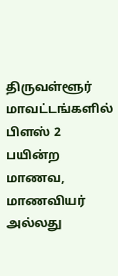திருவள்ளூர் மாவட்டங்களில் பிளஸ் 2 பயின்ற மாணவ, மாணவியர் அல்லது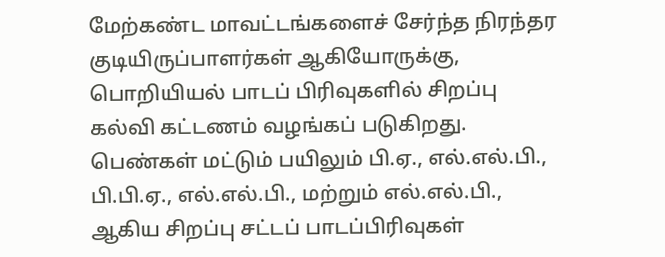மேற்கண்ட மாவட்டங்களைச் சேர்ந்த நிரந்தர குடியிருப்பாளர்கள் ஆகியோருக்கு, பொறியியல் பாடப் பிரிவுகளில் சிறப்பு கல்வி கட்டணம் வழங்கப் படுகிறது.
பெண்கள் மட்டும் பயிலும் பி.ஏ., எல்.எல்.பி., பி.பி.ஏ., எல்.எல்.பி., மற்றும் எல்.எல்.பி., ஆகிய சிறப்பு சட்டப் பாடப்பிரிவுகள்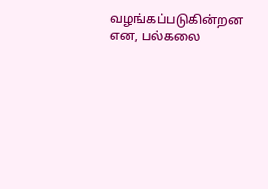வழங்கப்படுகின்றன என, பல்கலை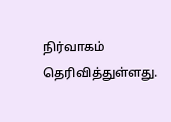நிர்வாகம் தெரிவித்துள்ளது.